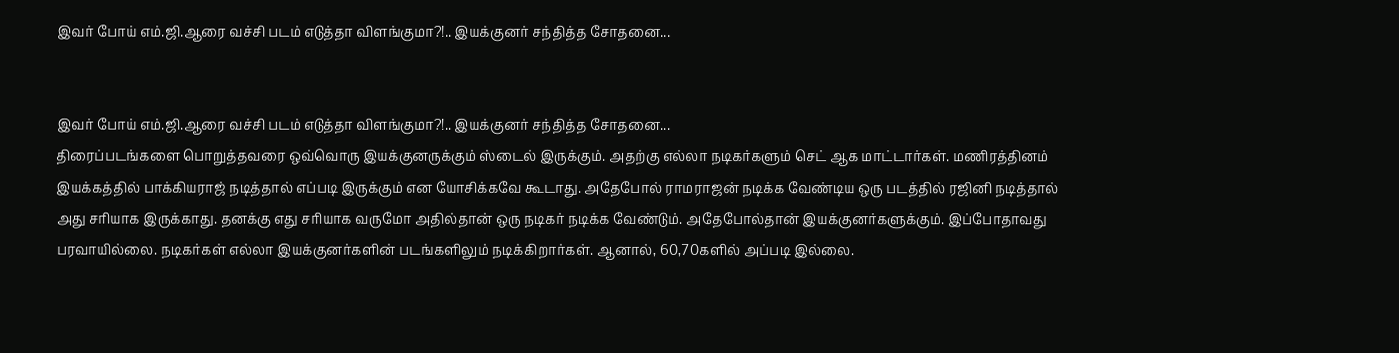இவர் போய் எம்.ஜி.ஆரை வச்சி படம் எடுத்தா விளங்குமா?!.. இயக்குனர் சந்தித்த சோதனை...


இவர் போய் எம்.ஜி.ஆரை வச்சி படம் எடுத்தா விளங்குமா?!.. இயக்குனர் சந்தித்த சோதனை...
திரைப்படங்களை பொறுத்தவரை ஒவ்வொரு இயக்குனருக்கும் ஸ்டைல் இருக்கும். அதற்கு எல்லா நடிகர்களும் செட் ஆக மாட்டார்கள். மணிரத்தினம் இயக்கத்தில் பாக்கியராஜ் நடித்தால் எப்படி இருக்கும் என யோசிக்கவே கூடாது. அதேபோல் ராமராஜன் நடிக்க வேண்டிய ஒரு படத்தில் ரஜினி நடித்தால் அது சரியாக இருக்காது. தனக்கு எது சரியாக வருமோ அதில்தான் ஒரு நடிகர் நடிக்க வேண்டும். அதேபோல்தான் இயக்குனர்களுக்கும். இப்போதாவது பரவாயில்லை. நடிகர்கள் எல்லா இயக்குனர்களின் படங்களிலும் நடிக்கிறார்கள். ஆனால், 60,70களில் அப்படி இல்லை.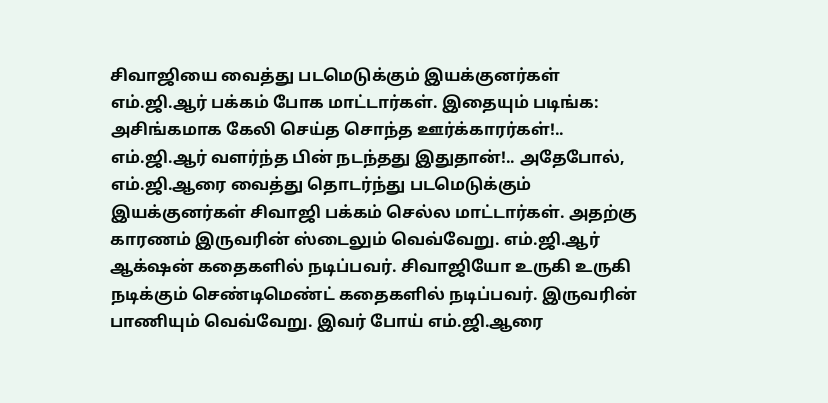சிவாஜியை வைத்து படமெடுக்கும் இயக்குனர்கள் எம்.ஜி.ஆர் பக்கம் போக மாட்டார்கள். இதையும் படிங்க: அசிங்கமாக கேலி செய்த சொந்த ஊர்க்காரர்கள்!.. எம்.ஜி.ஆர் வளர்ந்த பின் நடந்தது இதுதான்!.. அதேபோல், எம்.ஜி.ஆரை வைத்து தொடர்ந்து படமெடுக்கும் இயக்குனர்கள் சிவாஜி பக்கம் செல்ல மாட்டார்கள். அதற்கு காரணம் இருவரின் ஸ்டைலும் வெவ்வேறு. எம்.ஜி.ஆர் ஆக்‌ஷன் கதைகளில் நடிப்பவர். சிவாஜியோ உருகி உருகி நடிக்கும் செண்டிமெண்ட் கதைகளில் நடிப்பவர். இருவரின் பாணியும் வெவ்வேறு. இவர் போய் எம்.ஜி.ஆரை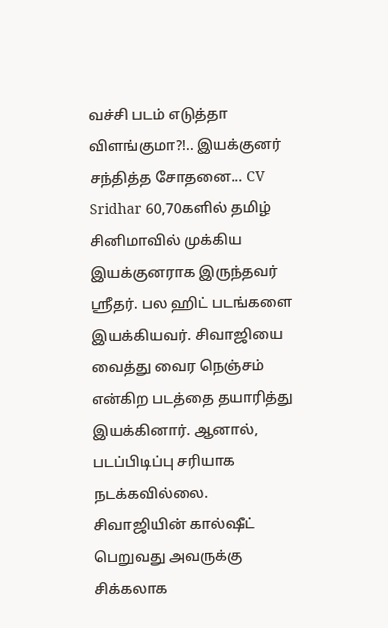வச்சி படம் எடுத்தா விளங்குமா?!.. இயக்குனர் சந்தித்த சோதனை... CV Sridhar 60,70களில் தமிழ் சினிமாவில் முக்கிய இயக்குனராக இருந்தவர் ஸ்ரீதர். பல ஹிட் படங்களை இயக்கியவர். சிவாஜியை வைத்து வைர நெஞ்சம் என்கிற படத்தை தயாரித்து இயக்கினார். ஆனால், படப்பிடிப்பு சரியாக நடக்கவில்லை. சிவாஜியின் கால்ஷீட் பெறுவது அவருக்கு சிக்கலாக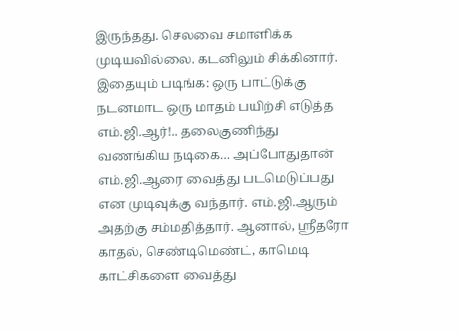இருந்தது. செலவை சமாளிக்க முடியவில்லை. கடனிலும் சிக்கினார். இதையும் படிங்க: ஒரு பாட்டுக்கு நடனமாட ஒரு மாதம் பயிற்சி எடுத்த எம்.ஜி.ஆர்!.. தலைகுணிந்து வணங்கிய நடிகை… அப்போதுதான் எம்.ஜி.ஆரை வைத்து படமெடுப்பது என முடிவுக்கு வந்தார். எம்.ஜி.ஆரும் அதற்கு சம்மதித்தார். ஆனால், ஸ்ரீதரோ காதல், செண்டிமெண்ட், காமெடி காட்சிகளை வைத்து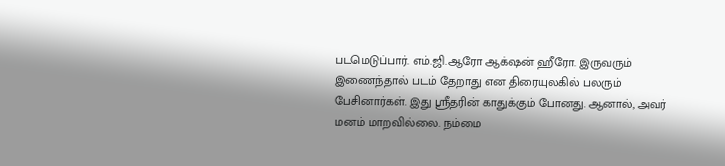படமெடுப்பார். எம்.ஜி.ஆரோ ஆக்‌ஷன் ஹீரோ. இருவரும் இணைந்தால் படம் தேறாது என திரையுலகில் பலரும் பேசினார்கள். இது ஸ்ரீதரின் காதுக்கும் போனது. ஆனால், அவர் மனம் மாறவில்லை. நம்மை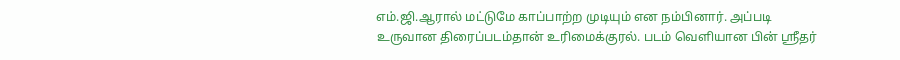எம்.ஜி.ஆரால் மட்டுமே காப்பாற்ற முடியும் என நம்பினார். அப்படி உருவான திரைப்படம்தான் உரிமைக்குரல். படம் வெளியான பின் ஸ்ரீதர்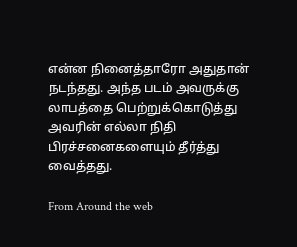என்ன நினைத்தாரோ அதுதான் நடந்தது. அந்த படம் அவருக்கு லாபத்தை பெற்றுக்கொடுத்து அவரின் எல்லா நிதி பிரச்சனைகளையும் தீர்த்து வைத்தது.

From Around the web